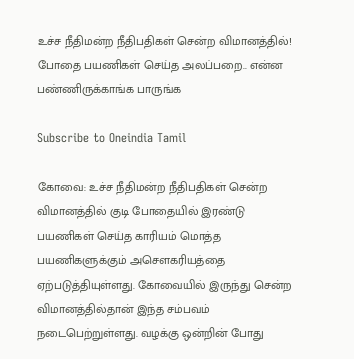உச்ச நீதிமன்ற நீதிபதிகள் சென்ற விமானத்தில்! போதை பயணிகள் செய்த அலப்பறை.. என்ன பண்ணிருக்காங்க பாருங்க

Subscribe to Oneindia Tamil

கோவை: உச்ச நீதிமன்ற நீதிபதிகள் சென்ற விமானத்தில் குடி போதையில் இரண்டு பயணிகள் செய்த காரியம் மொத்த பயணிகளுக்கும் அசௌகரியத்தை ஏற்படுத்தியுள்ளது. கோவையில் இருந்து சென்ற விமானத்தில்தான் இந்த சம்பவம் நடைபெற்றுள்ளது. வழக்கு ஒன்றின் போது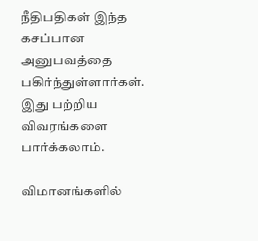நீதிபதிகள் இந்த கசப்பான அனுபவத்தை பகிர்ந்துள்ளார்கள். இது பற்றிய விவரங்களை பார்க்கலாம்.

விமானங்களில்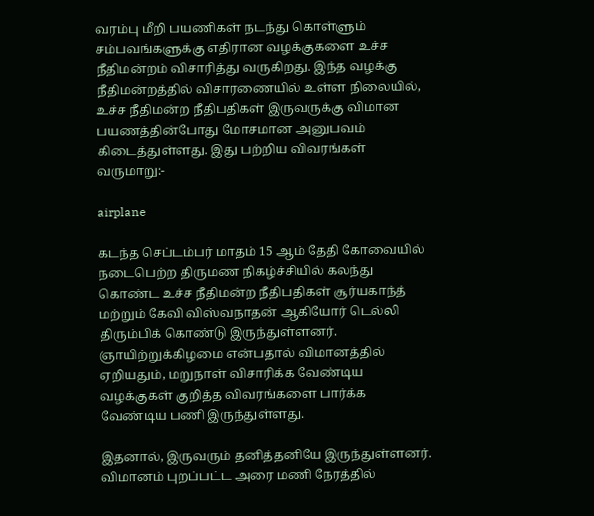வரம்பு மீறி பயணிகள் நடந்து கொள்ளும் சம்பவங்களுக்கு எதிரான வழக்குகளை உச்ச நீதிமன்றம் விசாரித்து வருகிறது. இந்த வழக்கு நீதிமன்றத்தில் விசாரணையில் உள்ள நிலையில், உச்ச நீதிமன்ற நீதிபதிகள் இருவருக்கு விமான பயணத்தின்போது மோசமான அனுபவம் கிடைத்துள்ளது. இது பற்றிய விவரங்கள் வருமாறு:-

airplane

கடந்த செப்டம்பர் மாதம் 15 ஆம் தேதி கோவையில் நடைபெற்ற திருமண நிகழ்ச்சியில் கலந்து கொண்ட உச்ச நீதிமன்ற நீதிபதிகள் சூர்யகாந்த் மற்றும் கேவி விஸ்வநாதன் ஆகியோர் டெல்லி திரும்பிக் கொண்டு இருந்துள்ளனர். ஞாயிற்றுக்கிழமை என்பதால் விமானத்தில் ஏறியதும், மறுநாள் விசாரிக்க வேண்டிய வழக்குகள் குறித்த விவரங்களை பார்க்க வேண்டிய பணி இருந்துள்ளது.

இதனால், இருவரும் தனித்தனியே இருந்துள்ளனர். விமானம் புறப்பட்ட அரை மணி நேரத்தில்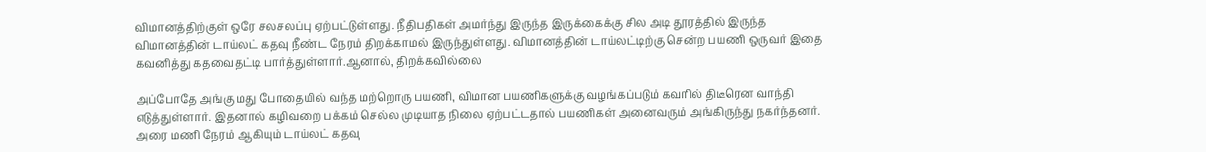விமானத்திற்குள் ஒரே சலசலப்பு ஏற்பட்டுள்ளது. நீதிபதிகள் அமர்ந்து இருந்த இருக்கைக்கு சில அடி தூரத்தில் இருந்த விமானத்தின் டாய்லட் கதவு நீண்ட நேரம் திறக்காமல் இருந்துள்ளது. விமானத்தின் டாய்லட்டிற்கு சென்ற பயணி ஒருவர் இதை கவனித்து கதவைதட்டி பார்த்துள்ளார்.ஆனால், திறக்கவில்லை

அப்போதே அங்கு மது போதையில் வந்த மற்றொரு பயணி, விமான பயணிகளுக்கு வழங்கப்படும் கவரில் திடீரென வாந்தி எடுத்துள்ளார். இதனால் கழிவறை பக்கம் செல்ல முடியாத நிலை ஏற்பட்டதால் பயணிகள் அனைவரும் அங்கிருந்து நகர்ந்தனர். அரை மணி நேரம் ஆகியும் டாய்லட் கதவு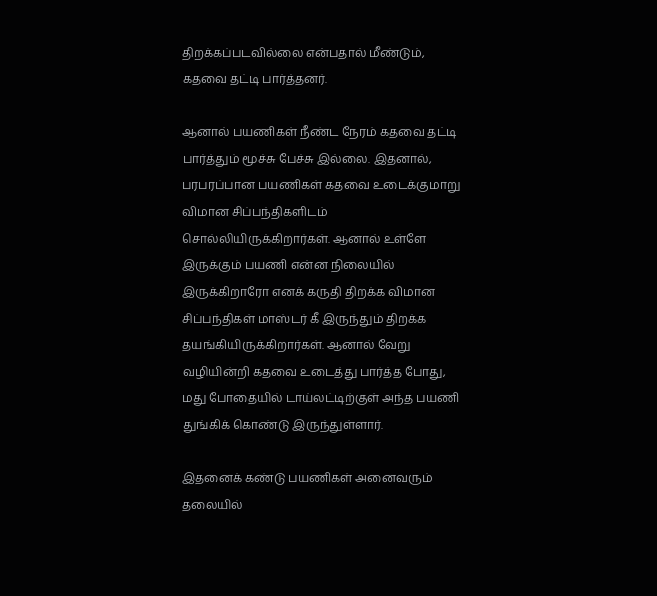திறக்கப்படவில்லை என்பதால் மீண்டும், கதவை தட்டி பார்த்தனர்.

ஆனால் பயணிகள் நீண்ட நேரம் கதவை தட்டி பார்த்தும் மூச்சு பேச்சு இல்லை. இதனால், பரபரப்பான பயணிகள் கதவை உடைக்குமாறு விமான சிப்பந்திகளிடம் சொல்லியிருக்கிறார்கள். ஆனால் உள்ளே இருக்கும் பயணி என்ன நிலையில் இருக்கிறாரோ எனக் கருதி திறக்க விமான சிப்பந்திகள் மாஸ்டர் கீ இருந்தும் திறக்க தயங்கியிருக்கிறார்கள். ஆனால் வேறு வழியின்றி கதவை உடைத்து பார்த்த போது, மது போதையில் டாய்லட்டிற்குள் அந்த பயணி துங்கிக் கொண்டு இருந்துள்ளார்.

இதனைக் கண்டு பயணிகள் அனைவரும் தலையில்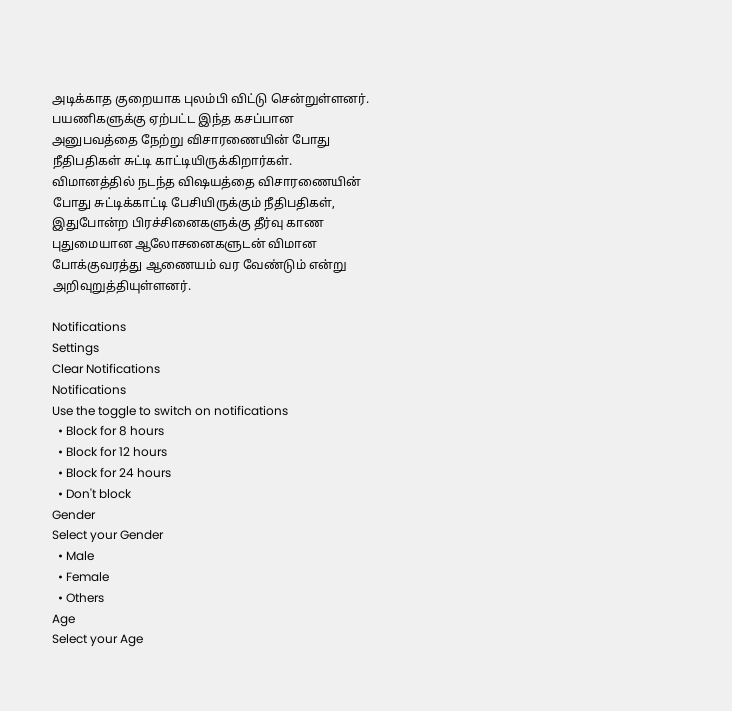அடிக்காத குறையாக புலம்பி விட்டு சென்றுள்ளனர். பயணிகளுக்கு ஏற்பட்ட இந்த கசப்பான அனுபவத்தை நேற்று விசாரணையின் போது நீதிபதிகள் சுட்டி காட்டியிருக்கிறார்கள். விமானத்தில் நடந்த விஷயத்தை விசாரணையின் போது சுட்டிக்காட்டி பேசியிருக்கும் நீதிபதிகள், இதுபோன்ற பிரச்சினைகளுக்கு தீர்வு காண புதுமையான ஆலோசனைகளுடன் விமான போக்குவரத்து ஆணையம் வர வேண்டும் என்று அறிவுறுத்தியுள்ளனர்.

Notifications
Settings
Clear Notifications
Notifications
Use the toggle to switch on notifications
  • Block for 8 hours
  • Block for 12 hours
  • Block for 24 hours
  • Don't block
Gender
Select your Gender
  • Male
  • Female
  • Others
Age
Select your Age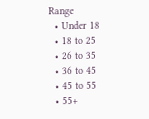Range
  • Under 18
  • 18 to 25
  • 26 to 35
  • 36 to 45
  • 45 to 55
  • 55+